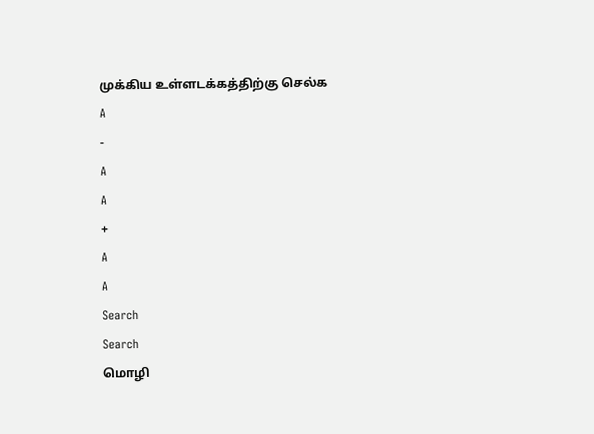முக்கிய உள்ளடக்கத்திற்கு செல்க
A
-
A
A
+
A
A
Search
Search
மொழி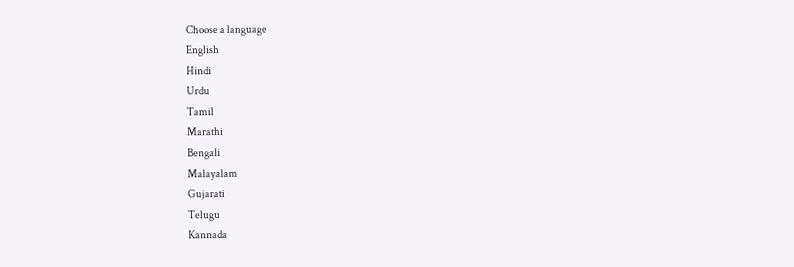Choose a language
English
Hindi
Urdu
Tamil
Marathi
Bengali
Malayalam
Gujarati
Telugu
Kannada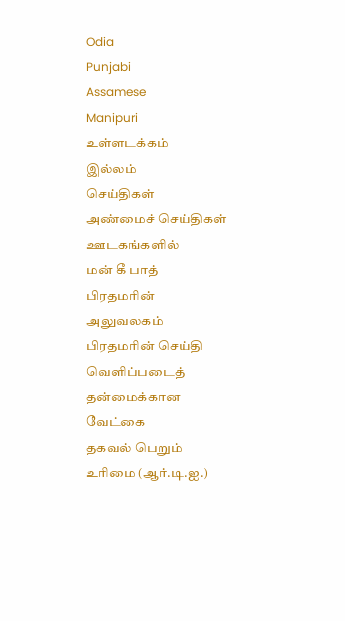Odia
Punjabi
Assamese
Manipuri
உள்ளடக்கம்
இல்லம்
செய்திகள்
அண்மைச் செய்திகள்
ஊடகங்களில்
மன் கீ பாத்
பிரதமரின் அலுவலகம்
பிரதமரின் செய்தி
வெளிப்படைத் தன்மைக்கான வேட்கை
தகவல் பெறும் உரிமை (ஆர்.டி.ஐ.)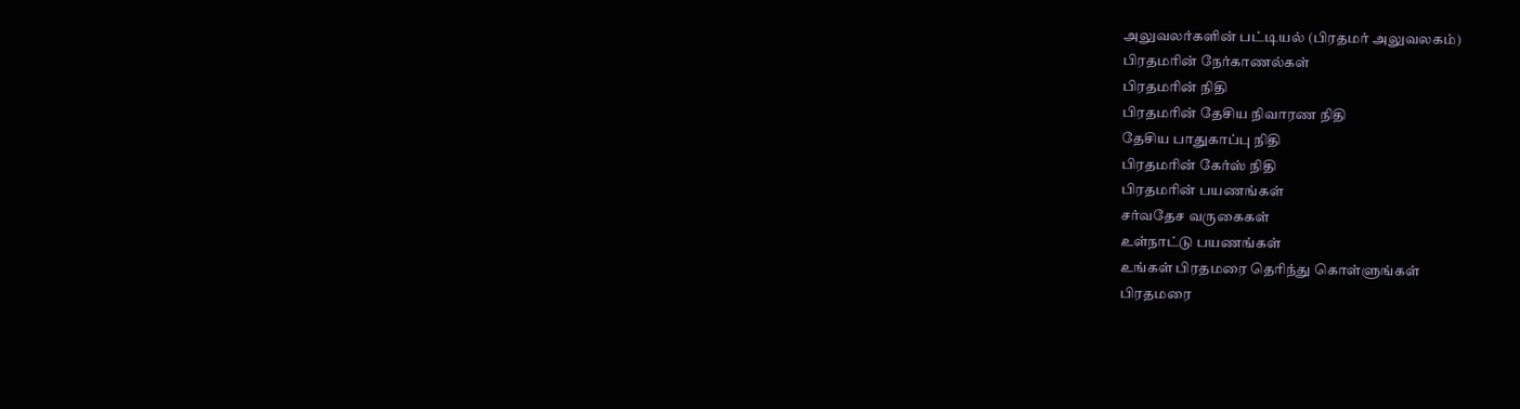அலுவலர்களின் பட்டியல் (பிரதமர் அலுவலகம்)
பிரதமரின் நேர்காணல்கள்
பிரதமரின் நிதி
பிரதமரின் தேசிய நிவாரண நிதி
தேசிய பாதுகாப்பு நிதி
பிரதமரின் கேர்ஸ் நிதி
பிரதமரின் பயணங்கள்
சர்வதேச வருகைகள்
உள்நாட்டு பயணங்கள்
உங்கள் பிரதமரை தெரிந்து கொள்ளுங்கள்
பிரதமரை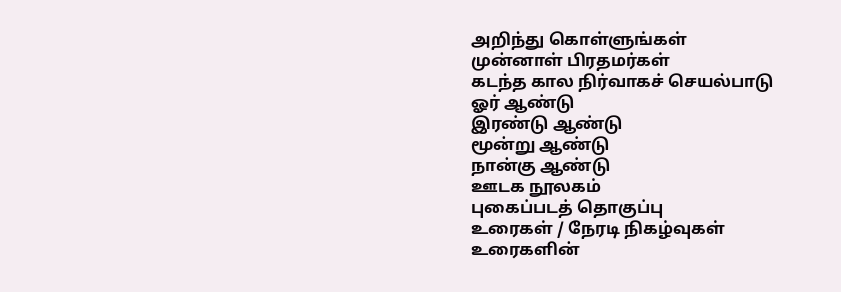அறிந்து கொள்ளுங்கள்
முன்னாள் பிரதமர்கள்
கடந்த கால நிர்வாகச் செயல்பாடு
ஓர் ஆண்டு
இரண்டு ஆண்டு
மூன்று ஆண்டு
நான்கு ஆண்டு
ஊடக நூலகம்
புகைப்படத் தொகுப்பு
உரைகள் / நேரடி நிகழ்வுகள்
உரைகளின்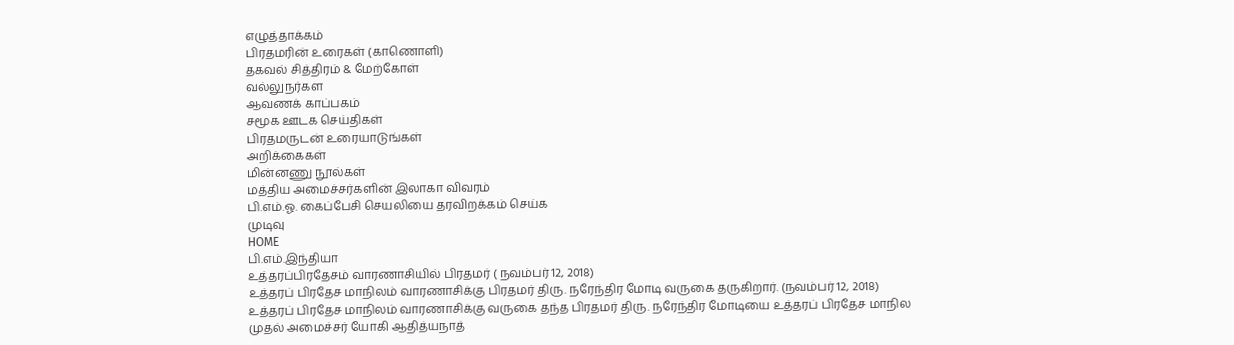எழுத்தாக்கம்
பிரதமரின் உரைகள் (காணொளி)
தகவல் சித்திரம் & மேற்கோள்
வல்லுநர்கள
ஆவணக் காப்பகம்
சமூக ஊடக செய்திகள்
பிரதமருடன் உரையாடுங்கள்
அறிக்கைகள்
மின்னணு நூல்கள்
மத்திய அமைச்சர்களின் இலாகா விவரம்
பி.எம்.ஓ. கைப்பேசி செயலியை தரவிறக்கம் செய்க
முடிவு
HOME
பி.எம்.இந்தியா
உத்தரப்பிரதேசம் வாரணாசியில் பிரதமர் ( நவம்பர் 12, 2018)
உத்தரப் பிரதேச மாநிலம் வாரணாசிக்கு பிரதமர் திரு. நரேந்திர மோடி வருகை தருகிறார். (நவம்பர் 12, 2018)
உத்தரப் பிரதேச மாநிலம் வாரணாசிக்கு வருகை தந்த பிரதமர் திரு. நரேந்திர மோடியை உத்தரப் பிரதேச மாநில முதல் அமைச்சர் யோகி ஆதித்யநாத்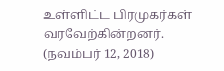உள்ளிட்ட பிரமுகர்கள் வரவேற்கின்றனர். (நவம்பர் 12, 2018)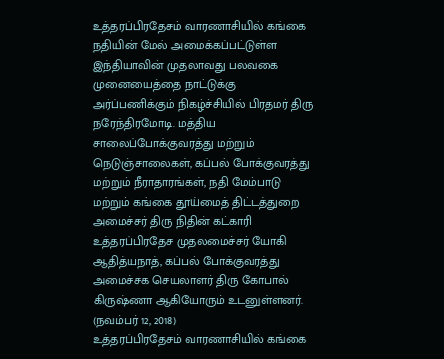உத்தரப்பிரதேசம் வாரணாசியில் கங்கை நதியின் மேல் அமைக்கப்பட்டுள்ள இந்தியாவின் முதலாவது பலவகை முனையைத்தை நாட்டுக்கு அர்ப்பணிக்கும் நிகழ்ச்சியில் பிரதமர் திரு நரேந்திரமோடி. மத்திய சாலைப்போக்குவரத்து மற்றும் நெடுஞ்சாலைகள், கப்பல் போக்குவரத்து மற்றும் நீராதாரங்கள், நதி மேம்பாடு மற்றும் கங்கை தூய்மைத் திட்டத்துறை அமைச்சர் திரு நிதின் கட்காரி உத்தரப்பிரதேச முதலமைச்சர் யோகி ஆதித்யநாத், கப்பல் போக்குவரத்து அமைச்சக செயலாளர் திரு கோபால் கிருஷ்ணா ஆகியோரும் உடனுள்ளனர். (நவம்பர் 12, 2018)
உத்தரப்பிரதேசம் வாரணாசியில் கங்கை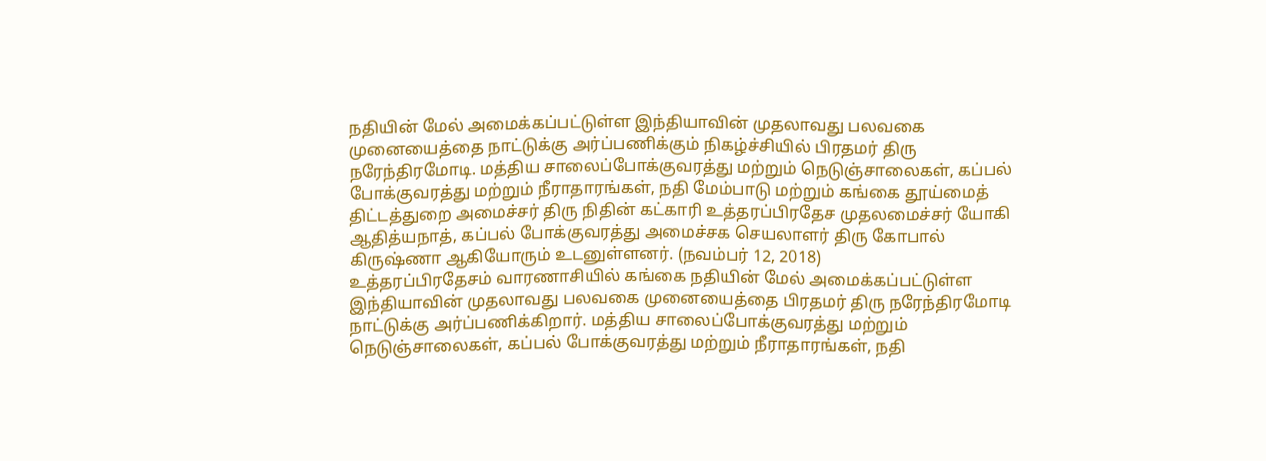நதியின் மேல் அமைக்கப்பட்டுள்ள இந்தியாவின் முதலாவது பலவகை முனையைத்தை நாட்டுக்கு அர்ப்பணிக்கும் நிகழ்ச்சியில் பிரதமர் திரு நரேந்திரமோடி. மத்திய சாலைப்போக்குவரத்து மற்றும் நெடுஞ்சாலைகள், கப்பல் போக்குவரத்து மற்றும் நீராதாரங்கள், நதி மேம்பாடு மற்றும் கங்கை தூய்மைத் திட்டத்துறை அமைச்சர் திரு நிதின் கட்காரி உத்தரப்பிரதேச முதலமைச்சர் யோகி ஆதித்யநாத், கப்பல் போக்குவரத்து அமைச்சக செயலாளர் திரு கோபால் கிருஷ்ணா ஆகியோரும் உடனுள்ளனர். (நவம்பர் 12, 2018)
உத்தரப்பிரதேசம் வாரணாசியில் கங்கை நதியின் மேல் அமைக்கப்பட்டுள்ள இந்தியாவின் முதலாவது பலவகை முனையைத்தை பிரதமர் திரு நரேந்திரமோடி நாட்டுக்கு அர்ப்பணிக்கிறார். மத்திய சாலைப்போக்குவரத்து மற்றும் நெடுஞ்சாலைகள், கப்பல் போக்குவரத்து மற்றும் நீராதாரங்கள், நதி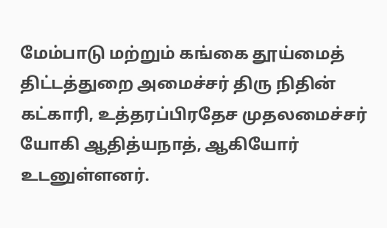மேம்பாடு மற்றும் கங்கை தூய்மைத் திட்டத்துறை அமைச்சர் திரு நிதின் கட்காரி, உத்தரப்பிரதேச முதலமைச்சர் யோகி ஆதித்யநாத், ஆகியோர் உடனுள்ளனர்.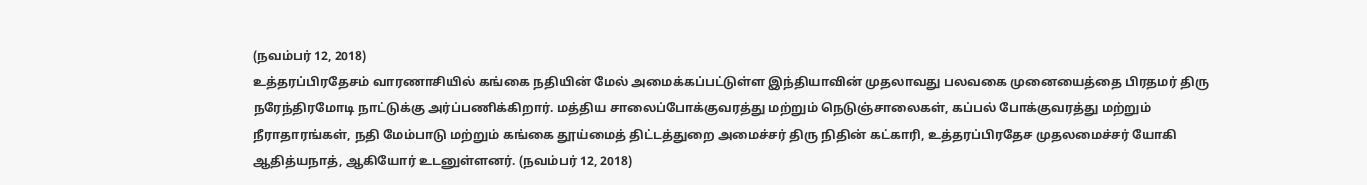(நவம்பர் 12, 2018)
உத்தரப்பிரதேசம் வாரணாசியில் கங்கை நதியின் மேல் அமைக்கப்பட்டுள்ள இந்தியாவின் முதலாவது பலவகை முனையைத்தை பிரதமர் திரு நரேந்திரமோடி நாட்டுக்கு அர்ப்பணிக்கிறார். மத்திய சாலைப்போக்குவரத்து மற்றும் நெடுஞ்சாலைகள், கப்பல் போக்குவரத்து மற்றும் நீராதாரங்கள், நதி மேம்பாடு மற்றும் கங்கை தூய்மைத் திட்டத்துறை அமைச்சர் திரு நிதின் கட்காரி, உத்தரப்பிரதேச முதலமைச்சர் யோகி ஆதித்யநாத், ஆகியோர் உடனுள்ளனர். (நவம்பர் 12, 2018)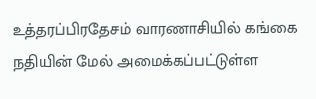உத்தரப்பிரதேசம் வாரணாசியில் கங்கை நதியின் மேல் அமைக்கப்பட்டுள்ள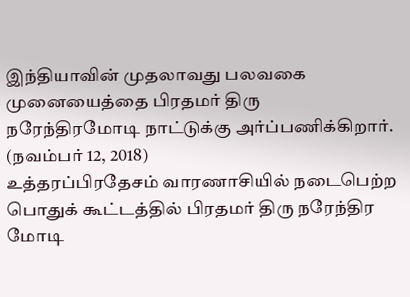இந்தியாவின் முதலாவது பலவகை முனையைத்தை பிரதமர் திரு நரேந்திரமோடி நாட்டுக்கு அர்ப்பணிக்கிறார். (நவம்பர் 12, 2018)
உத்தரப்பிரதேசம் வாரணாசியில் நடைபெற்ற பொதுக் கூட்டத்தில் பிரதமர் திரு நரேந்திர மோடி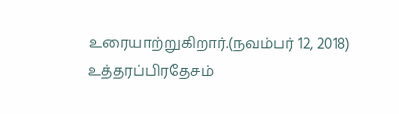உரையாற்றுகிறார்.(நவம்பர் 12, 2018)
உத்தரப்பிரதேசம்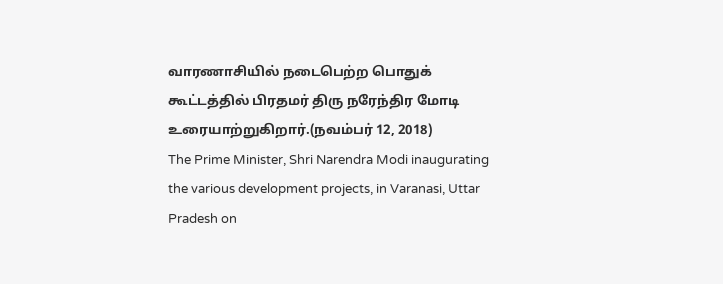வாரணாசியில் நடைபெற்ற பொதுக் கூட்டத்தில் பிரதமர் திரு நரேந்திர மோடி உரையாற்றுகிறார்.(நவம்பர் 12, 2018)
The Prime Minister, Shri Narendra Modi inaugurating the various development projects, in Varanasi, Uttar Pradesh on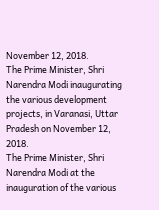November 12, 2018.
The Prime Minister, Shri Narendra Modi inaugurating the various development projects, in Varanasi, Uttar Pradesh on November 12, 2018.
The Prime Minister, Shri Narendra Modi at the inauguration of the various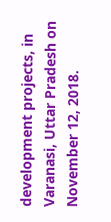development projects, in Varanasi, Uttar Pradesh on November 12, 2018.